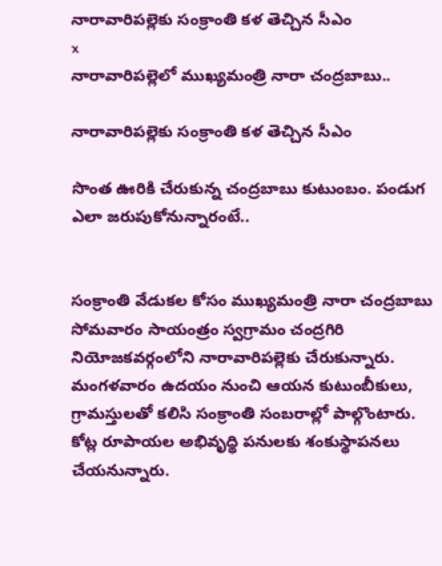నారావారిపల్లెకు సంక్రాంతి కళ తెచ్చిన సీఎం
x
నారావారిపల్లెలో ముఖ్యమంత్రి నారా చంద్రబాబు..

నారావారిపల్లెకు సంక్రాంతి కళ తెచ్చిన సీఎం

సొంత ఊరికి చేరుకున్న చంద్రబాబు కుటుంబం. పండుగ ఎలా జరుపుకోనున్నారంటే..


సంక్రాంతి వేడుకల కోసం ముఖ్యమంత్రి నారా చంద్రబాబు సోమవారం సాయంత్రం స్వగ్రామం చంద్రగిరి నియోజకవర్గంలోని నారావారిపల్లెకు చేరుకున్నారు. మంగళవారం ఉదయం నుంచి ఆయన కుటుంబీకులు, గ్రామస్తులతో కలిసి సంక్రాంతి సంబరాల్లో పాల్గొంటారు. కోట్ల రూపాయల అభివృద్థి పనులకు శంకుస్థాపనలు చేయనున్నారు.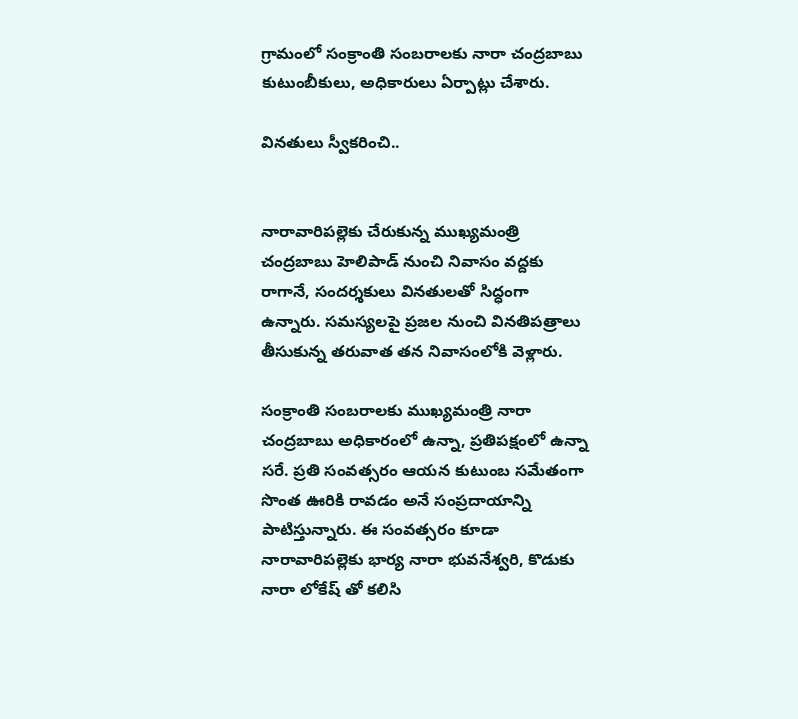గ్రామంలో సంక్రాంతి సంబరాలకు నారా చంద్రబాబు కుటుంబీకులు, అధికారులు ఏర్పాట్లు చేశారు.

వినతులు స్వీకరించి..


నారావారిపల్లెకు చేరుకున్న ముఖ్యమంత్రి చంద్రబాబు హెలిపాడ్ నుంచి నివాసం వద్దకు రాగానే, సందర్శకులు వినతులతో సిద్ధంగా ఉన్నారు. సమస్యలపై ప్రజల నుంచి వినతిపత్రాలు తీసుకున్న తరువాత తన నివాసంలోకి వెళ్లారు.

సంక్రాంతి సంబరాలకు ముఖ్యమంత్రి నారా చంద్రబాబు అధికారంలో ఉన్నా, ప్రతిపక్షంలో ఉన్నా సరే. ప్రతి సంవత్సరం ఆయన కుటుంబ సమేతంగా సొంత ఊరికి రావడం అనే సంప్రదాయాన్ని పాటిస్తున్నారు. ఈ సంవత్సరం కూడా నారావారిపల్లెకు భార్య నారా భువనేశ్వరి, కొడుకు నారా లోకేష్ తో కలిసి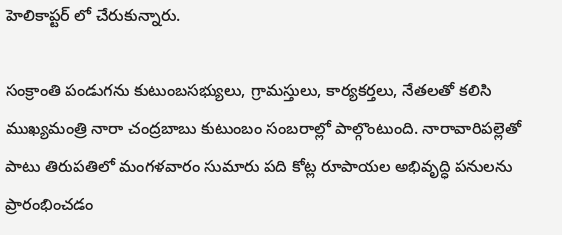హెలికాప్టర్ లో చేరుకున్నారు.

సంక్రాంతి పండుగను కుటుంబసభ్యులు, గ్రామస్తులు, కార్యకర్తలు, నేతలతో కలిసి ముఖ్యమంత్రి నారా చంద్రబాబు కుటుంబం సంబరాల్లో పాల్గొంటుంది. నారావారిపల్లెతో పాటు తిరుపతిలో మంగళవారం సుమారు పది కోట్ల రూపాయల అభివృద్ధి పనులను ప్రారంభించడం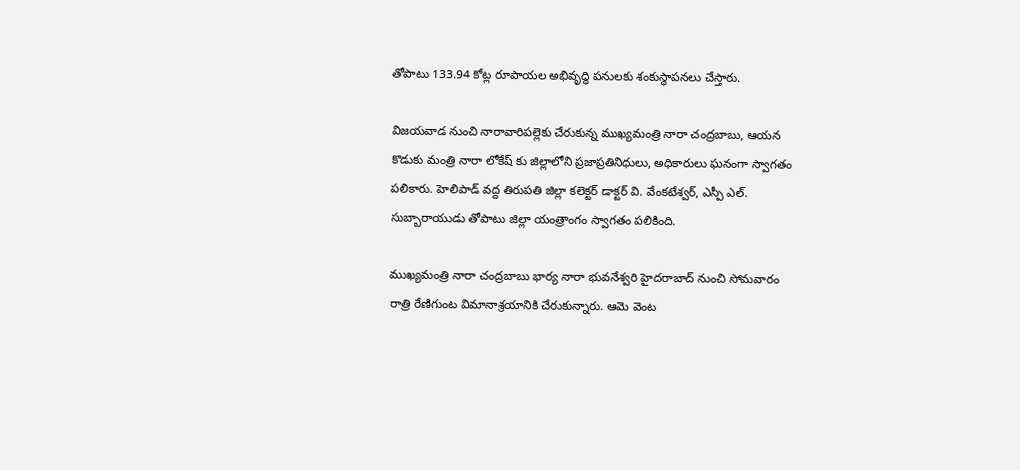తోపాటు 133.94 కోట్ల రూపాయల అభివృద్ధి పనులకు శంకుస్థాపనలు చేస్తారు.

విజయవాడ నుంచి నారావారిపల్లెకు చేరుకున్న ముఖ్యమంత్రి నారా చంద్రబాబు, ఆయన కొడుకు మంత్రి నారా లోకేష్ కు జిల్లాలోని ప్రజాప్రతినిధులు, అధికారులు ఘనంగా స్వాగతం పలికారు. హెలిపాడ్ వద్ద తిరుపతి జిల్లా కలెక్టర్ డాక్టర్ వి. వేంకటేశ్వర్, ఎస్పీ ఎల్. సుబ్బారాయుడు తోపాటు జిల్లా యంత్రాంగం స్వాగతం పలికింది.

ముఖ్యమంత్రి నారా చంద్రబాబు భార్య నారా భువనేశ్వరి హైదరాబాద్ నుంచి సోమవారం రాత్రి రేణిగుంట విమానాశ్రయానికి చేరుకున్నారు. ఆమె వెంట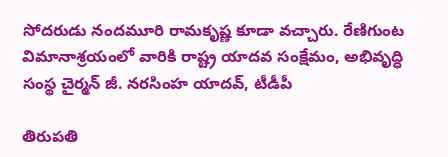సోదరుడు నందమూరి రామకృష్ణ కూడా వచ్చారు. రేణిగుంట విమానాశ్రయంలో వారికి రాష్ట్ర యాదవ సంక్షేమం, అభివృద్ధి సంస్థ చైర్మన్ జీ. నరసింహ యాదవ్, టీడీపీ

తిరుపతి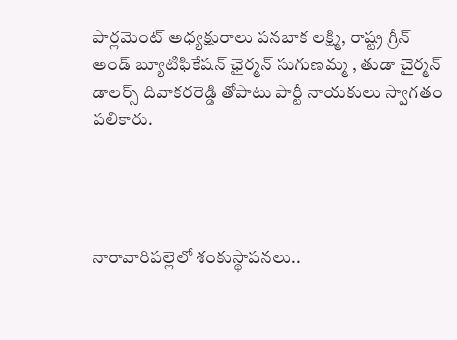పార్లమెంట్ అధ్యక్షురాలు పనబాక లక్ష్మి, రాష్ట్ర గ్రీన్ అండ్ బ్యూటిఫికేషన్ ఛైర్మన్ సుగుణమ్మ , తుడా చైర్మన్ డాలర్స్ దివాకరరెడ్డి తోపాటు పార్టీ నాయకులు స్వాగతం పలికారు.




నారావారిపల్లెలో శంకుస్థాపనలు..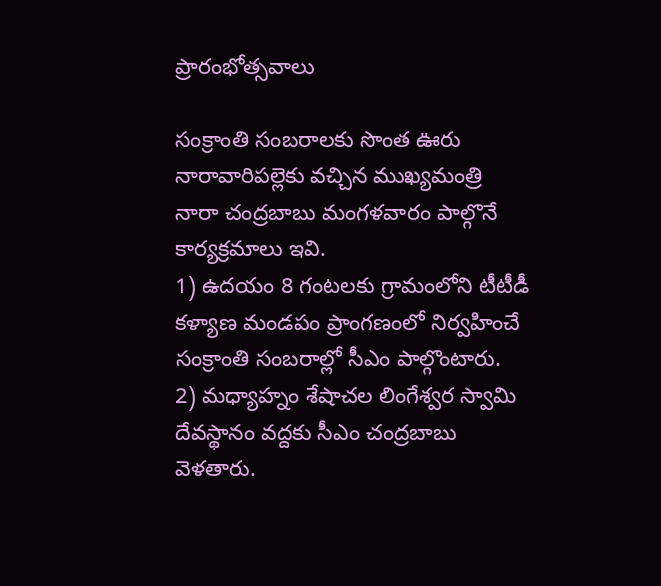ప్రారంభోత్సవాలు

సంక్రాంతి సంబరాలకు సొంత ఊరు నారావారిపల్లెకు వచ్చిన ముఖ్యమంత్రి నారా చంద్రబాబు మంగళవారం పాల్గొనే కార్యక్రమాలు ఇవి.
1) ఉదయం 8 గంటలకు గ్రామంలోని టీటీడీ కళ్యాణ మండపం ప్రాంగణంలో నిర్వహించే సంక్రాంతి సంబరాల్లో సీఎం పాల్గొంటారు.
2) మధ్యాహ్నం శేషాచల లింగేశ్వర స్వామి దేవస్థానం వద్దకు సీఎం చంద్రబాబు వెళతారు.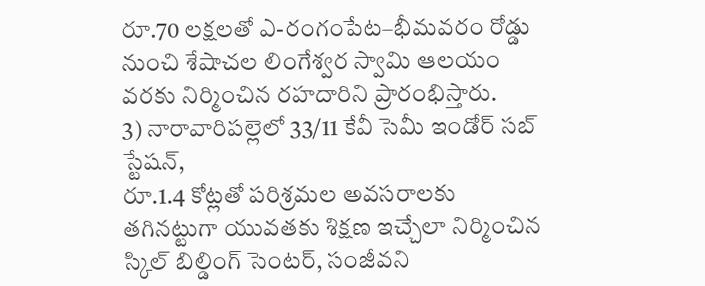రూ.70 లక్షలతో ఎ-రంగంపేట–భీమవరం రోడ్డు నుంచి శేషాచల లింగేశ్వర స్వామి ఆలయం వరకు నిర్మించిన రహదారిని ప్రారంభిస్తారు.
3) నారావారిపల్లెలో 33/11 కేవీ సెమీ ఇండోర్ సబ్‌ స్టేషన్‌,
రూ.1.4 కోట్లతో పరిశ్రమల అవసరాలకు తగినట్టుగా యువతకు శిక్షణ ఇచ్చేలా నిర్మించిన స్కిల్ బిల్డింగ్ సెంటర్, సంజీవని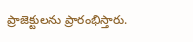ప్రాజెక్టులను ప్రారంభిస్తారు.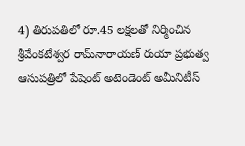4) తిరుపతిలో రూ.45 లక్షలతో నిర్మించిన శ్రీవేంకటేశ్వర రామ్‌నారాయణ్ రుయా ప్రభుత్వ ఆసుపత్రిలో పేషెంట్ అటెండెంట్ అమీనిటీస్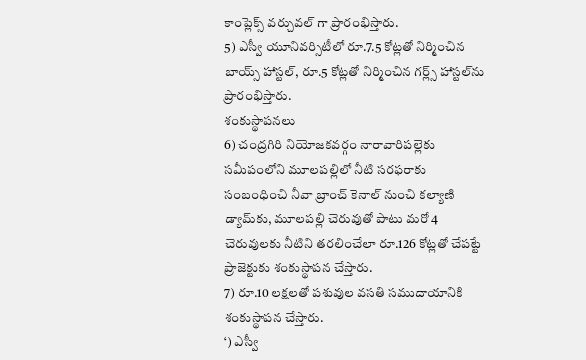కాంప్లెక్స్‌ వర్చువల్ గా ప్రారంభిస్తారు.
5) ఎస్వీ యూనివర్సిటీలో రూ.7.5 కోట్లతో నిర్మించిన బాయ్స్ హాస్టల్‌, రూ.5 కోట్లతో నిర్మించిన గర్ల్స్ హాస్టల్‌ను ప్రారంభిస్తారు.
శంకుస్థాపనలు
6) చంద్రగిరి నియోజకవర్గం నారావారిపల్లెకు సమీపంలోని మూలపల్లిలో నీటి సరఫరాకు సంబంధించి నీవా బ్రాంచ్ కెనాల్ నుంచి కల్యాణి డ్యామ్‌కు, మూలపల్లి చెరువుతో పాటు మరో 4 చెరువులకు నీటిని తరలించేలా రూ.126 కోట్లతో చేపట్టే ప్రాజెక్టుకు శంకుస్థాపన చేస్తారు.
7) రూ.10 లక్షలతో పశువుల వసతి సముదాయానికి శంకుస్థాపన చేస్తారు.
‘) ఎస్వీ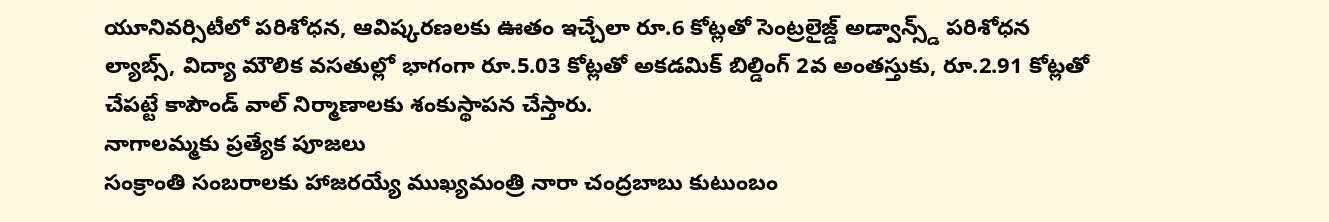యూనివర్సిటీలో పరిశోధన, ఆవిష్కరణలకు ఊతం ఇచ్చేలా రూ.6 కోట్లతో సెంట్రలైజ్డ్ అడ్వాన్స్డ్ పరిశోధన ల్యాబ్స్, విద్యా మౌలిక వసతుల్లో భాగంగా రూ.5.03 కోట్లతో అకడమిక్ బిల్డింగ్ 2వ అంతస్తుకు, రూ.2.91 కోట్లతో చేపట్టే కాపౌండ్ వాల్ నిర్మాణాలకు శంకుస్థాపన చేస్తారు.
నాగాలమ్మకు ప్రత్యేక పూజలు
సంక్రాంతి సంబరాలకు హాజరయ్యే ముఖ్యమంత్రి నారా చంద్రబాబు కుటుంబం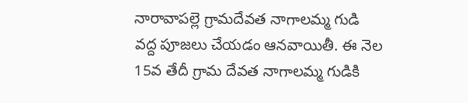నారావాపల్లె గ్రామదేవత నాగాలమ్మ గుడి వద్ద పూజలు చేయడం ఆనవాయితీ. ఈ నెల 15వ తేదీ గ్రామ దేవత నాగాలమ్మ గుడికి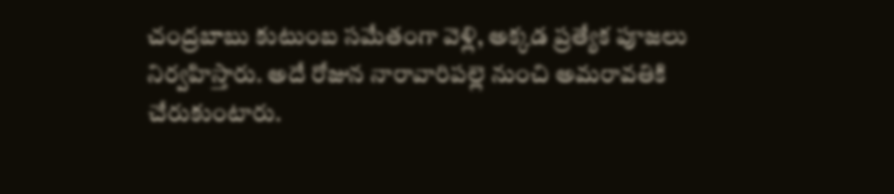చంద్రబాబు కుటుంబ సమేతంగా వెళ్లి, అక్కడ ప్రత్యేక పూజలు నిర్వహిస్తారు. అదే రోజున నారావారిపల్లె నుంచి అమరావతికి చేరుకుంటారు.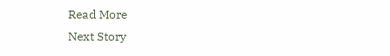Read More
Next Story